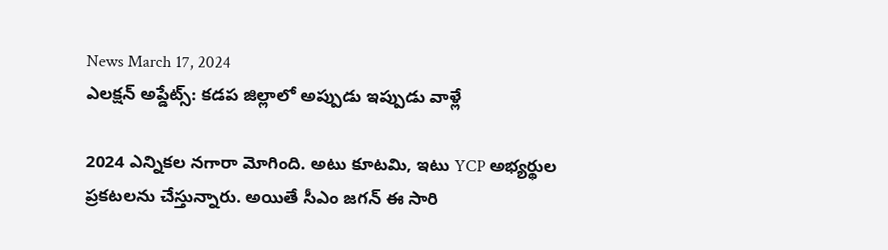News March 17, 2024
ఎలక్షన్ అప్డేట్స్: కడప జిల్లాలో అప్పుడు ఇప్పుడు వాళ్లే

2024 ఎన్నికల నగారా మోగింది. అటు కూటమి, ఇటు YCP అభ్యర్థుల ప్రకటలను చేస్తున్నారు. అయితే సీఎం జగన్ ఈ సారి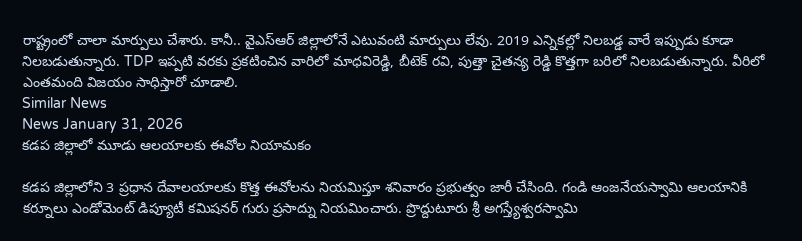రాష్ట్రంలో చాలా మార్పులు చేశారు. కానీ.. వైఎస్ఆర్ జిల్లాలోనే ఎటువంటి మార్పులు లేవు. 2019 ఎన్నికల్లో నిలబడ్డ వారే ఇప్పుడు కూడా నిలబడుతున్నారు. TDP ఇప్పటి వరకు ప్రకటించిన వారిలో మాధవిరెడ్డి, బీటెక్ రవి, పుత్తా చైతన్య రెడ్డి కొత్తగా బరిలో నిలబడుతున్నారు. వీరిలో ఎంతమంది విజయం సాధిస్తారో చూడాలి.
Similar News
News January 31, 2026
కడప జిల్లాలో మూడు ఆలయాలకు ఈవోల నియామకం

కడప జిల్లాలోని 3 ప్రధాన దేవాలయాలకు కొత్త ఈవోలను నియమిస్తూ శనివారం ప్రభుత్వం జారీ చేసింది. గండి ఆంజనేయస్వామి ఆలయానికి కర్నూలు ఎండోమెంట్ డిప్యూటీ కమిషనర్ గురు ప్రసాద్ను నియమించారు. ప్రొద్దుటూరు శ్రీ అగస్త్యేశ్వరస్వామి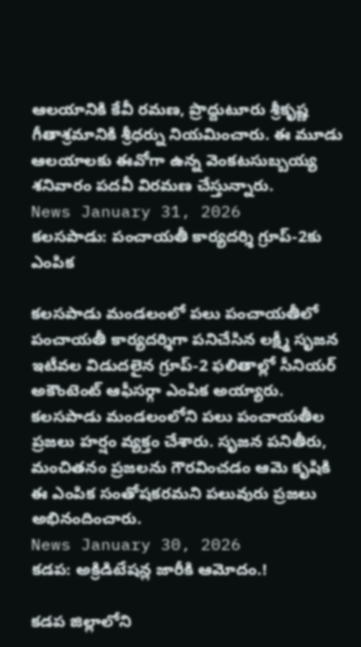ఆలయానికి కేవీ రమణ, ప్రొద్దుటూరు శ్రీకృష్ణ గీతాశ్రమానికి శ్రీధర్ను నియమించారు. ఈ మూడు ఆలయాలకు ఈవోగా ఉన్న వెంకటసుబ్బయ్య శనివారం పదవీ విరమణ చేస్తున్నారు.
News January 31, 2026
కలసపాడు: పంచాయతీ కార్యదర్శి గ్రూప్-2కు ఎంపిక

కలసపాడు మండలంలో పలు పంచాయతీలో పంచాయతీ కార్యదర్శిగా పనిచేసిన లక్ష్మీ సృజన ఇటీవల విడుదలైన గ్రూప్-2 ఫలితాల్లో సీనియర్ అకౌంటెంట్ ఆఫీసర్గా ఎంపిక అయ్యారు. కలసపాడు మండలంలోని పలు పంచాయతీల ప్రజలు హర్షం వ్యక్తం చేశారు. సృజన పనితీరు, మంచితనం ప్రజలను గౌరవించడం ఆమె కృషికి ఈ ఎంపిక సంతోషకరమని పలువురు ప్రజలు అభినందించారు.
News January 30, 2026
కడప: అక్రిడిటేషన్ల జారీకి ఆమోదం.!

కడప జిల్లాలోని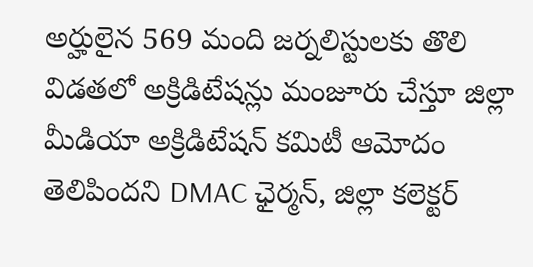అర్హులైన 569 మంది జర్నలిస్టులకు తొలి విడతలో అక్రిడిటేషన్లు మంజూరు చేస్తూ జిల్లా మీడియా అక్రిడిటేషన్ కమిటీ ఆమోదం తెలిపిందని DMAC ఛైర్మన్, జిల్లా కలెక్టర్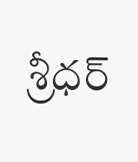శ్రీధర్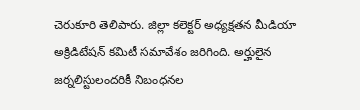చెరుకూరి తెలిపారు. జిల్లా కలెక్టర్ అధ్యక్షతన మీడియా అక్రిడిటేషన్ కమిటీ సమావేశం జరిగింది. అర్హులైన జర్నలిస్టులందరికీ నిబంధనల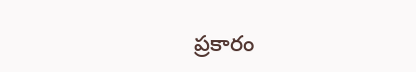ప్రకారం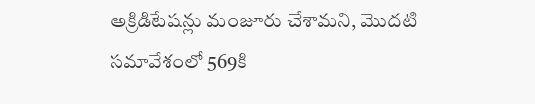అక్రిడిటేషన్లు మంజూరు చేశామని, మొదటి సమావేశంలో 569కి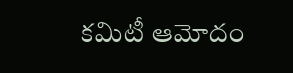కమిటీ ఆమోదం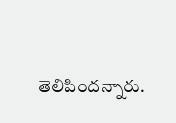తెలిపిందన్నారు.